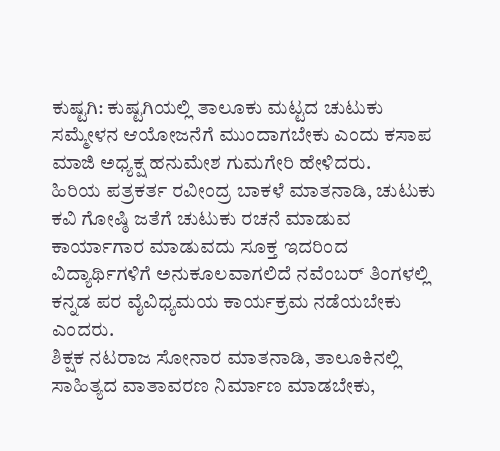ಕುಷ್ಟಗಿ: ಕುಷ್ಟಗಿಯಲ್ಲಿ ತಾಲೂಕು ಮಟ್ಟದ ಚುಟುಕು ಸಮ್ಮೇಳನ ಆಯೋಜನೆಗೆ ಮುಂದಾಗಬೇಕು ಎಂದು ಕಸಾಪ ಮಾಜಿ ಅಧ್ಯಕ್ಷ ಹನುಮೇಶ ಗುಮಗೇರಿ ಹೇಳಿದರು.
ಹಿರಿಯ ಪತ್ರಕರ್ತ ರವೀಂದ್ರ ಬಾಕಳೆ ಮಾತನಾಡಿ, ಚುಟುಕು ಕವಿ ಗೋಷ್ಠಿ ಜತೆಗೆ ಚುಟುಕು ರಚನೆ ಮಾಡುವ ಕಾರ್ಯಾಗಾರ ಮಾಡುವದು ಸೂಕ್ತ ಇದರಿಂದ ವಿದ್ಯಾರ್ಥಿಗಳಿಗೆ ಅನುಕೂಲವಾಗಲಿದೆ ನವೆಂಬರ್ ತಿಂಗಳಲ್ಲಿ ಕನ್ನಡ ಪರ ವೈವಿಧ್ಯಮಯ ಕಾರ್ಯಕ್ರಮ ನಡೆಯಬೇಕು ಎಂದರು.
ಶಿಕ್ಷಕ ನಟರಾಜ ಸೋನಾರ ಮಾತನಾಡಿ, ತಾಲೂಕಿನಲ್ಲಿ ಸಾಹಿತ್ಯದ ವಾತಾವರಣ ನಿರ್ಮಾಣ ಮಾಡಬೇಕು,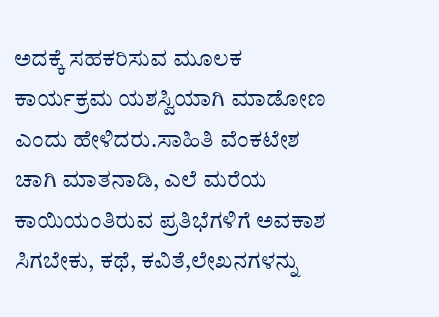ಅದಕ್ಕೆ ಸಹಕರಿಸುವ ಮೂಲಕ ಕಾರ್ಯಕ್ರಮ ಯಶಸ್ವಿಯಾಗಿ ಮಾಡೋಣ ಎಂದು ಹೇಳಿದರು.ಸಾಹಿತಿ ವೆಂಕಟೇಶ ಚಾಗಿ ಮಾತನಾಡಿ, ಎಲೆ ಮರೆಯ ಕಾಯಿಯಂತಿರುವ ಪ್ರತಿಭೆಗಳಿಗೆ ಅವಕಾಶ ಸಿಗಬೇಕು, ಕಥೆ, ಕವಿತೆ,ಲೇಖನಗಳನ್ನು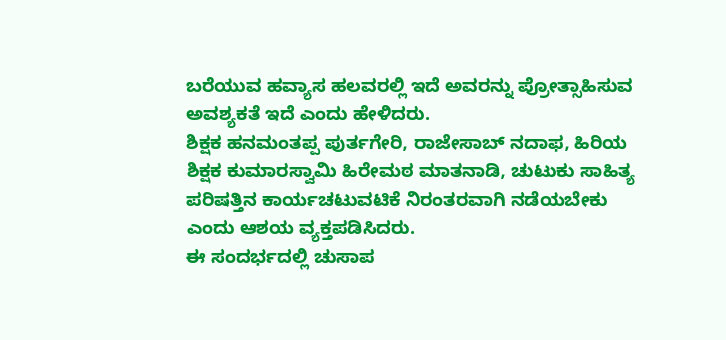ಬರೆಯುವ ಹವ್ಯಾಸ ಹಲವರಲ್ಲಿ ಇದೆ ಅವರನ್ನು ಪ್ರೋತ್ಸಾಹಿಸುವ ಅವಶ್ಯಕತೆ ಇದೆ ಎಂದು ಹೇಳಿದರು.
ಶಿಕ್ಷಕ ಹನಮಂತಪ್ಪ ಪುರ್ತಗೇರಿ, ರಾಜೇಸಾಬ್ ನದಾಫ, ಹಿರಿಯ ಶಿಕ್ಷಕ ಕುಮಾರಸ್ವಾಮಿ ಹಿರೇಮಠ ಮಾತನಾಡಿ, ಚುಟುಕು ಸಾಹಿತ್ಯ ಪರಿಷತ್ತಿನ ಕಾರ್ಯಚಟುವಟಿಕೆ ನಿರಂತರವಾಗಿ ನಡೆಯಬೇಕು ಎಂದು ಆಶಯ ವ್ಯಕ್ತಪಡಿಸಿದರು.
ಈ ಸಂದರ್ಭದಲ್ಲಿ ಚುಸಾಪ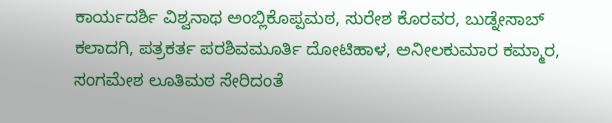ಕಾರ್ಯದರ್ಶಿ ವಿಶ್ವನಾಥ ಅಂಬ್ಲಿಕೊಪ್ಪಮಠ, ಸುರೇಶ ಕೊರವರ, ಬುಡ್ನೇಸಾಬ್ ಕಲಾದಗಿ, ಪತ್ರಕರ್ತ ಪರಶಿವಮೂರ್ತಿ ದೋಟಿಹಾಳ, ಅನೀಲಕುಮಾರ ಕಮ್ಮಾರ, ಸಂಗಮೇಶ ಲೂತಿಮಠ ಸೇರಿದಂತೆ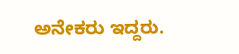ಅನೇಕರು ಇದ್ದರು.